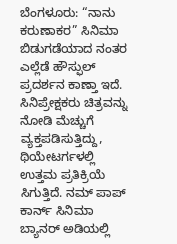ಬೆಂಗಳೂರು: “ನಾನು ಕರುಣಾಕರ” ಸಿನಿಮಾ ಬಿಡುಗಡೆಯಾದ ನಂತರ ಎಲ್ಲೆಡೆ ಹೌಸ್ಫುಲ್ ಪ್ರದರ್ಶನ ಕಾಣ್ತಾ ಇದೆ. ಸಿನಿಪ್ರೇಕ್ಷಕರು ಚಿತ್ರವನ್ನು ನೋಡಿ ಮೆಚ್ಚುಗೆ ವ್ಯಕ್ತಪಡಿಸುತ್ತಿದ್ದು, ಥಿಯೇಟರ್ಗಳಲ್ಲಿ ಉತ್ತಮ ಪ್ರತಿಕ್ರಿಯೆ ಸಿಗುತ್ತಿದೆ. ನಮ್ ಪಾಪ್ ಕಾರ್ನ್ ಸಿನಿಮಾ ಬ್ಯಾನರ್ ಅಡಿಯಲ್ಲಿ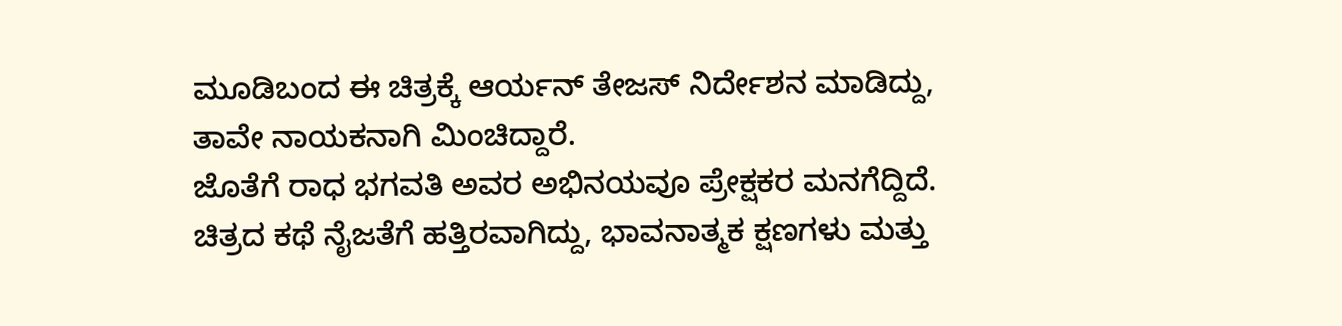ಮೂಡಿಬಂದ ಈ ಚಿತ್ರಕ್ಕೆ ಆರ್ಯನ್ ತೇಜಸ್ ನಿರ್ದೇಶನ ಮಾಡಿದ್ದು, ತಾವೇ ನಾಯಕನಾಗಿ ಮಿಂಚಿದ್ದಾರೆ.
ಜೊತೆಗೆ ರಾಧ ಭಗವತಿ ಅವರ ಅಭಿನಯವೂ ಪ್ರೇಕ್ಷಕರ ಮನಗೆದ್ದಿದೆ. ಚಿತ್ರದ ಕಥೆ ನೈಜತೆಗೆ ಹತ್ತಿರವಾಗಿದ್ದು, ಭಾವನಾತ್ಮಕ ಕ್ಷಣಗಳು ಮತ್ತು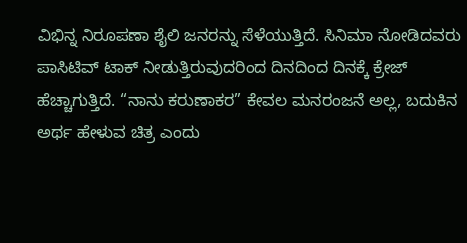ವಿಭಿನ್ನ ನಿರೂಪಣಾ ಶೈಲಿ ಜನರನ್ನು ಸೆಳೆಯುತ್ತಿದೆ. ಸಿನಿಮಾ ನೋಡಿದವರು ಪಾಸಿಟಿವ್ ಟಾಕ್ ನೀಡುತ್ತಿರುವುದರಿಂದ ದಿನದಿಂದ ದಿನಕ್ಕೆ ಕ್ರೇಜ್ ಹೆಚ್ಚಾಗುತ್ತಿದೆ. “ನಾನು ಕರುಣಾಕರ” ಕೇವಲ ಮನರಂಜನೆ ಅಲ್ಲ, ಬದುಕಿನ ಅರ್ಥ ಹೇಳುವ ಚಿತ್ರ ಎಂದು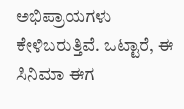ಅಭಿಪ್ರಾಯಗಳು ಕೇಳಿಬರುತ್ತಿವೆ. ಒಟ್ಟಾರೆ, ಈ ಸಿನಿಮಾ ಈಗ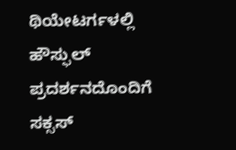ಥಿಯೇಟರ್ಗಳಲ್ಲಿ ಹೌಸ್ಫುಲ್ ಪ್ರದರ್ಶನದೊಂದಿಗೆ ಸಕ್ಸಸ್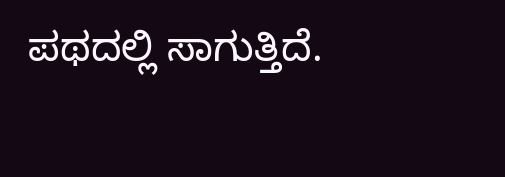ಪಥದಲ್ಲಿ ಸಾಗುತ್ತಿದೆ.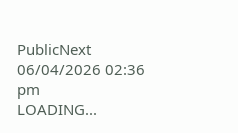PublicNext
06/04/2026 02:36 pm
LOADING...